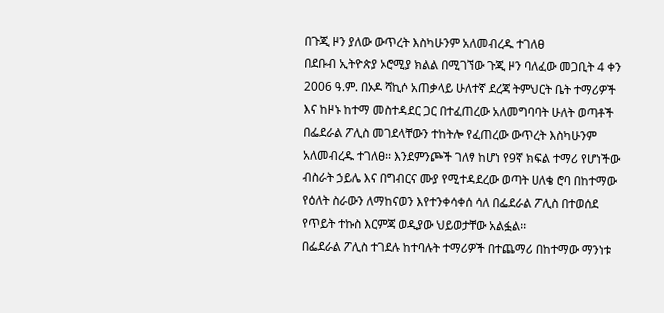በጉጂ ዞን ያለው ውጥረት እስካሁንም አለመብረዱ ተገለፀ
በደቡብ ኢትዮጵያ ኦሮሚያ ክልል በሚገኘው ጉጂ ዞን ባለፈው መጋቢት 4 ቀን 2006 ዓ.ም. በኦዶ ሻኪሶ አጠቃላይ ሁለተኛ ደረጃ ትምህርት ቤት ተማሪዎች እና ከዞኑ ከተማ መስተዳደር ጋር በተፈጠረው አለመግባባት ሁለት ወጣቶች በፌደራል ፖሊስ መገደላቸውን ተከትሎ የፈጠረው ውጥረት እስካሁንም አለመብረዱ ተገለፀ፡፡ እንደምንጮች ገለፃ ከሆነ የ9ኛ ክፍል ተማሪ የሆነችው ብስራት ኃይሌ እና በግብርና ሙያ የሚተዳደረው ወጣት ሀለቄ ሮባ በከተማው የዕለት ስራውን ለማከናወን እየተንቀሳቀሰ ሳለ በፌደራል ፖሊስ በተወሰደ የጥይት ተኩስ እርምጃ ወዲያው ህይወታቸው አልፏል፡፡
በፌደራል ፖሊስ ተገደሉ ከተባሉት ተማሪዎች በተጨማሪ በከተማው ማንነቱ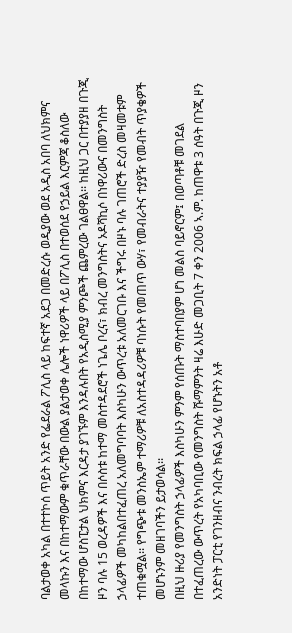ባልታወቀ አካል በተተኮሰ ጥይት አንድ የፌደራል ፖሊስ ላይ ከፍተኛ አደጋ በመድረሱ ወዲያው ወደ አዲስ አበባ ለህክምና መላኩን እና በከተማውም ቁጥራቸው በውል ያልታወቀ ሌሎች ነዋሪዎች ላይ በፖሊስ በተወሰደ የኃይል እርምጃ ቆስለው በከተማው ሆስፒታል ህክምና እርዳታ ያገኙም እንዳሉበት የአዲስሚያ ምንጮች ጨምረው ገልፀዋል፡፡ ከዚህ ጋር በተያያዘ በጉጂ ዞን ባሉ 15 ወረዳዎች እና በሶስቱ ከተማ መስተዳደሮች ነጌሌ ቦረና፣ ክብረ መንግስትና ኦዶሻኪሶ በነዋሪውና በመንግስት ኃላፊዎች መካከልበተፈጠረ አለመግባባት እስካሁን ውጥረቱ አለመርገቡ እና ችግሩ በዞኑ ባሉ ገጠሮች ድረስ መዛመቱም ተጠቁሟል፡፡ የግጭቱ መንስኤም ተማሪዎቹ ለአስተዳዳሪዎቹ ባነሱት የመጠጥ ውሃ፣ የመብራትና ተያያዥ የመብት ጥያቄዎች መሆኑንም መዘገባችን ይታወሳል፡፡
በዚህ ዙሪያ የመንግስት ኃላፊዎች እስካሁን ምንም የሰጡት ማስተባበያም ሆነ መልስ ባይኖርም፤ በወጣቶቹ መገደል በተፈጠረው ውጥረት የአካባቢው የመንግስት ሹማምንት ዛሬ እሁድ መጋቢት 7 ቀን 2006 ኣ.ም. ከጠዋቱ 3 ሰዓት በጉጂ ዞን አንድነት ፓርቲ የገንዘብና ንብረት ክፍል ኃላፊ የሆኑትን አቶ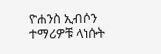ዮሐንስ ኢብሶን ተማሪዎቹ ላነሱት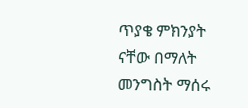ጥያቄ ምክንያት ናቸው በማለት መንግስት ማሰሩ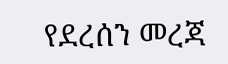የደረሰን መረጃ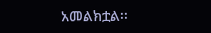አመልክቷል፡፡